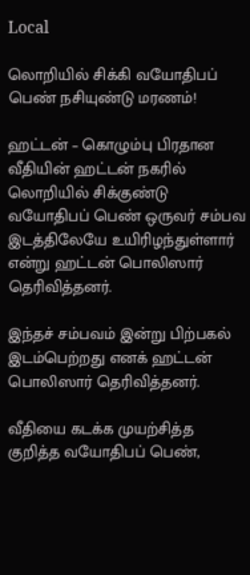Local

லொறியில் சிக்கி வயோதிபப் பெண் நசியுண்டு மரணம்!

ஹட்டன் – கொழும்பு பிரதான வீதியின் ஹட்டன் நகரில் லொறியில் சிக்குண்டு வயோதிபப் பெண் ஒருவர் சம்பவ இடத்திலேயே உயிரிழந்துள்ளார் என்று ஹட்டன் பொலிஸார் தெரிவித்தனர்.

இந்தச் சம்பவம் இன்று பிற்பகல் இடம்பெற்றது எனக் ஹட்டன் பொலிஸார் தெரிவித்தனர்.

வீதியை கடக்க முயற்சித்த குறித்த வயோதிபப் பெண்,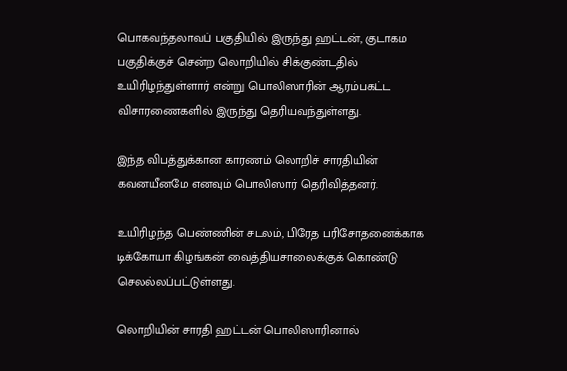பொகவந்தலாவப் பகுதியில் இருந்து ஹட்டன், குடாகம பகுதிக்குச் சென்ற லொறியில் சிக்குண்டதில் உயிரிழந்துள்ளார் என்று பொலிஸாரின் ஆரம்பகட்ட விசாரணைகளில் இருந்து தெரியவந்துள்ளது.

இந்த விபத்துக்கான காரணம் லொறிச் சாரதியின் கவனயீனமே எனவும் பொலிஸார் தெரிவித்தனர்.

உயிரிழந்த பெண்ணின் சடலம், பிரேத பரிசோதனைக்காக டிக்கோயா கிழங்கன் வைத்தியசாலைக்குக் கொண்டு செலல்லப்பட்டுள்ளது.

லொறியின் சாரதி ஹட்டன் பொலிஸாரினால்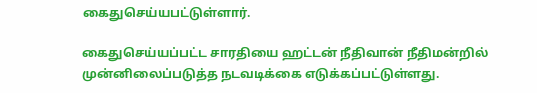கைதுசெய்யபட்டுள்ளார்.

கைதுசெய்யப்பட்ட சாரதியை ஹட்டன் நீதிவான் நீதிமன்றில் முன்னிலைப்படுத்த நடவடிக்கை எடுக்கப்பட்டுள்ளது.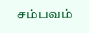சம்பவம்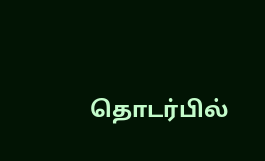தொடர்பில்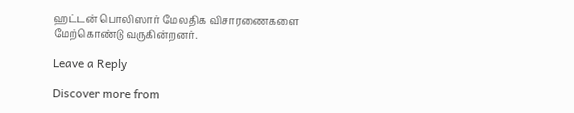ஹட்டன் பொலிஸார் மேலதிக விசாரணைகளை மேற்கொண்டு வருகின்றனர்.

Leave a Reply

Discover more from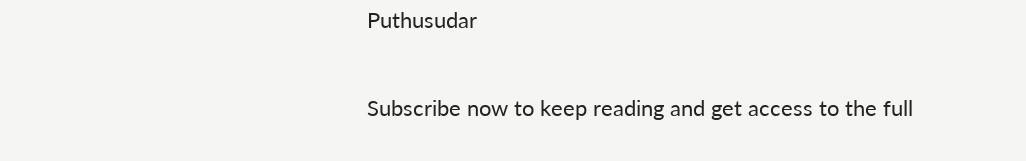Puthusudar

Subscribe now to keep reading and get access to the full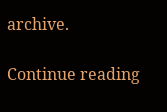archive.

Continue reading